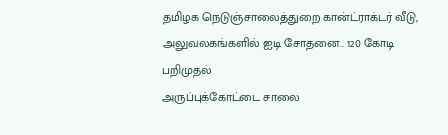தமிழக நெடுஞ்சாலைத்துறை கான்ட்ராக்டர் வீடு, அலுவலகங்களில் ஐடி சோதனை.. 120 கோடி பறிமுதல்
அருப்புக்கோட்டை சாலை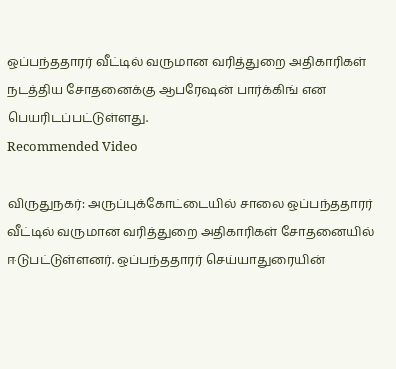ஒப்பந்ததாரர் வீட்டில் வருமான வரித்துறை அதிகாரிகள் நடத்திய சோதனைக்கு ஆபரேஷன் பார்க்கிங் என பெயரிடப்பட்டுள்ளது.
Recommended Video

விருதுநகர்: அருப்புக்கோட்டையில் சாலை ஒப்பந்ததாரர் வீட்டில் வருமான வரித்துறை அதிகாரிகள் சோதனையில் ஈடுபட்டுள்ளனர். ஒப்பந்ததாரர் செய்யாதுரையின்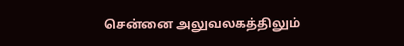சென்னை அலுவலகத்திலும்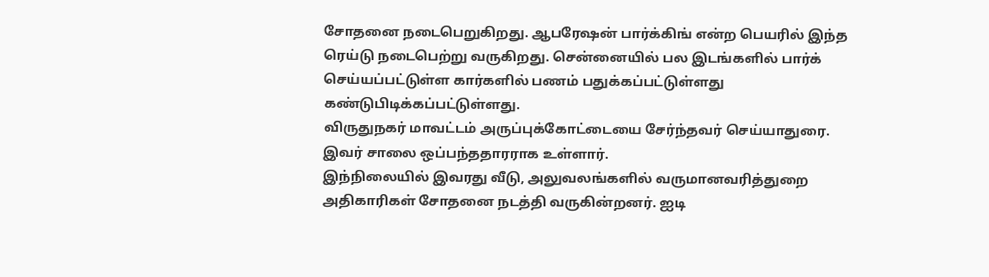சோதனை நடைபெறுகிறது. ஆபரேஷன் பார்க்கிங் என்ற பெயரில் இந்த ரெய்டு நடைபெற்று வருகிறது. சென்னையில் பல இடங்களில் பார்க் செய்யப்பட்டுள்ள கார்களில் பணம் பதுக்கப்பட்டுள்ளது கண்டுபிடிக்கப்பட்டுள்ளது.
விருதுநகர் மாவட்டம் அருப்புக்கோட்டையை சேர்ந்தவர் செய்யாதுரை. இவர் சாலை ஒப்பந்ததாரராக உள்ளார்.
இந்நிலையில் இவரது வீடு, அலுவலங்களில் வருமானவரித்துறை அதிகாரிகள் சோதனை நடத்தி வருகின்றனர். ஐடி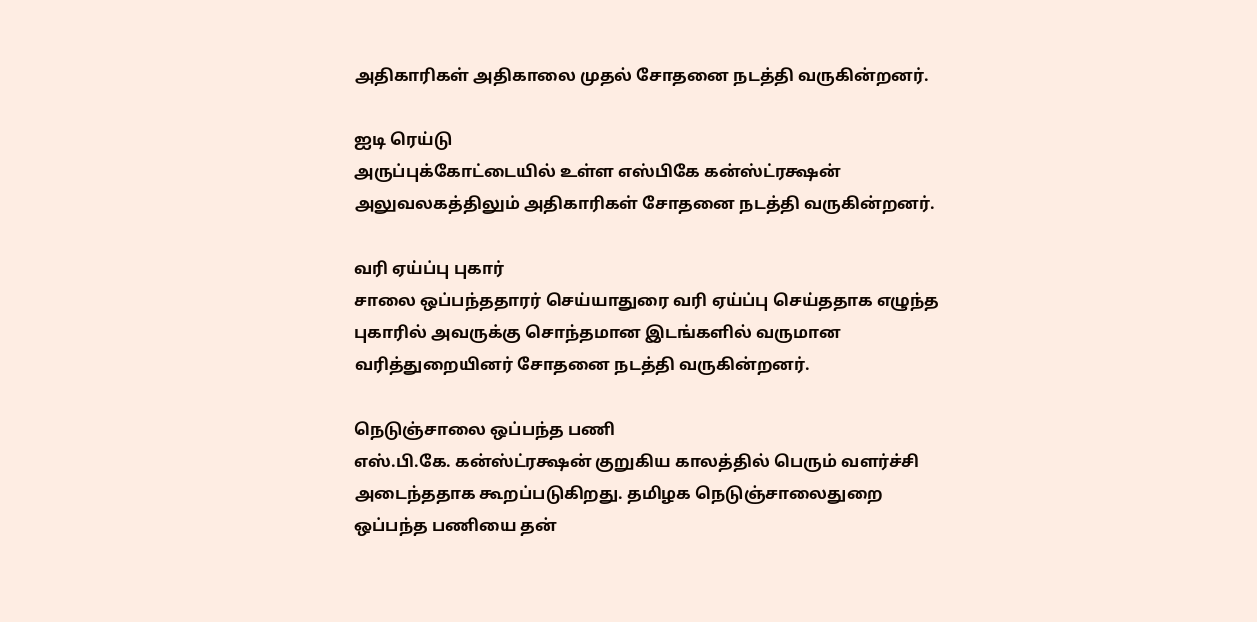அதிகாரிகள் அதிகாலை முதல் சோதனை நடத்தி வருகின்றனர்.

ஐடி ரெய்டு
அருப்புக்கோட்டையில் உள்ள எஸ்பிகே கன்ஸ்ட்ரக்ஷன் அலுவலகத்திலும் அதிகாரிகள் சோதனை நடத்தி வருகின்றனர்.

வரி ஏய்ப்பு புகார்
சாலை ஒப்பந்ததாரர் செய்யாதுரை வரி ஏய்ப்பு செய்ததாக எழுந்த புகாரில் அவருக்கு சொந்தமான இடங்களில் வருமான வரித்துறையினர் சோதனை நடத்தி வருகின்றனர்.

நெடுஞ்சாலை ஒப்பந்த பணி
எஸ்.பி.கே. கன்ஸ்ட்ரக்ஷன் குறுகிய காலத்தில் பெரும் வளர்ச்சி அடைந்ததாக கூறப்படுகிறது. தமிழக நெடுஞ்சாலைதுறை ஒப்பந்த பணியை தன்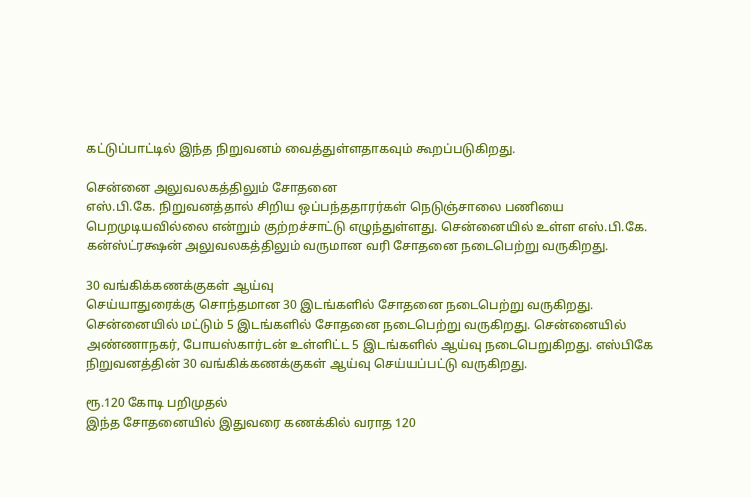கட்டுப்பாட்டில் இந்த நிறுவனம் வைத்துள்ளதாகவும் கூறப்படுகிறது.

சென்னை அலுவலகத்திலும் சோதனை
எஸ்.பி.கே. நிறுவனத்தால் சிறிய ஒப்பந்ததாரர்கள் நெடுஞ்சாலை பணியை பெறமுடியவில்லை என்றும் குற்றச்சாட்டு எழுந்துள்ளது. சென்னையில் உள்ள எஸ்.பி.கே. கன்ஸ்ட்ரக்ஷன் அலுவலகத்திலும் வருமான வரி சோதனை நடைபெற்று வருகிறது.

30 வங்கிக்கணக்குகள் ஆய்வு
செய்யாதுரைக்கு சொந்தமான 30 இடங்களில் சோதனை நடைபெற்று வருகிறது. சென்னையில் மட்டும் 5 இடங்களில் சோதனை நடைபெற்று வருகிறது. சென்னையில் அண்ணாநகர், போயஸ்கார்டன் உள்ளிட்ட 5 இடங்களில் ஆய்வு நடைபெறுகிறது. எஸ்பிகே நிறுவனத்தின் 30 வங்கிக்கணக்குகள் ஆய்வு செய்யப்பட்டு வருகிறது.

ரூ.120 கோடி பறிமுதல்
இந்த சோதனையில் இதுவரை கணக்கில் வராத 120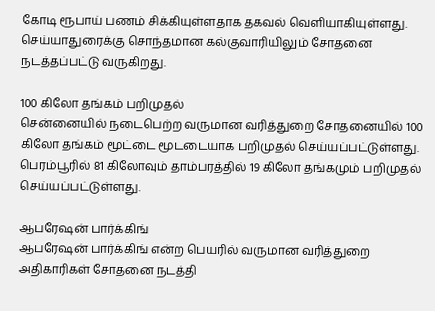கோடி ரூபாய் பணம் சிக்கியுள்ளதாக தகவல் வெளியாகியுள்ளது. செய்யாதுரைக்கு சொந்தமான கல்குவாரியிலும் சோதனை நடத்தப்பட்டு வருகிறது.

100 கிலோ தங்கம் பறிமுதல்
சென்னையில் நடைபெற்ற வருமான வரித்துறை சோதனையில் 100 கிலோ தங்கம் மூட்டை மூடடையாக பறிமுதல் செய்யப்பட்டுள்ளது. பெரம்பூரில் 81 கிலோவும் தாம்பரத்தில் 19 கிலோ தங்கமும் பறிமுதல் செய்யப்பட்டுள்ளது.

ஆபரேஷன் பார்க்கிங்
ஆபரேஷன் பார்க்கிங் என்ற பெயரில் வருமான வரித்துறை அதிகாரிகள் சோதனை நடத்தி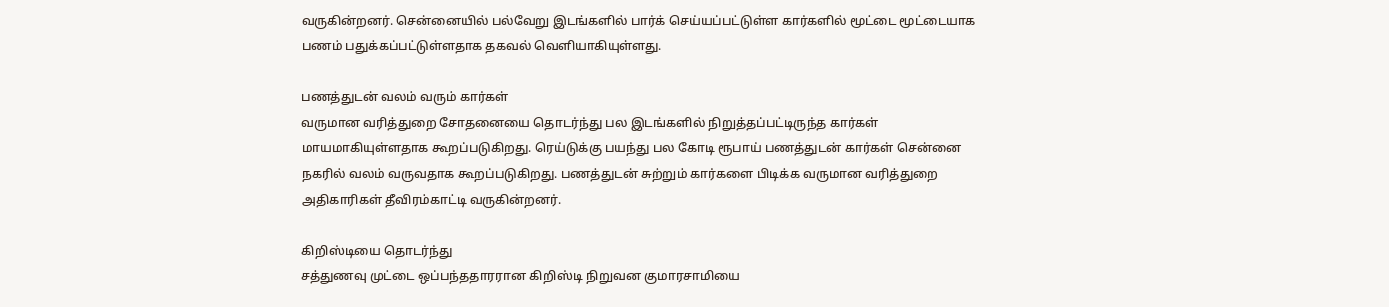வருகின்றனர். சென்னையில் பல்வேறு இடங்களில் பார்க் செய்யப்பட்டுள்ள கார்களில் மூட்டை மூட்டையாக பணம் பதுக்கப்பட்டுள்ளதாக தகவல் வெளியாகியுள்ளது.

பணத்துடன் வலம் வரும் கார்கள்
வருமான வரித்துறை சோதனையை தொடர்ந்து பல இடங்களில் நிறுத்தப்பட்டிருந்த கார்கள் மாயமாகியுள்ளதாக கூறப்படுகிறது. ரெய்டுக்கு பயந்து பல கோடி ரூபாய் பணத்துடன் கார்கள் சென்னை நகரில் வலம் வருவதாக கூறப்படுகிறது. பணத்துடன் சுற்றும் கார்களை பிடிக்க வருமான வரித்துறை அதிகாரிகள் தீவிரம்காட்டி வருகின்றனர்.

கிறிஸ்டியை தொடர்ந்து
சத்துணவு முட்டை ஒப்பந்ததாரரான கிறிஸ்டி நிறுவன குமாரசாமியை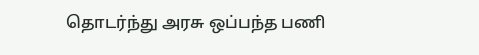தொடர்ந்து அரசு ஒப்பந்த பணி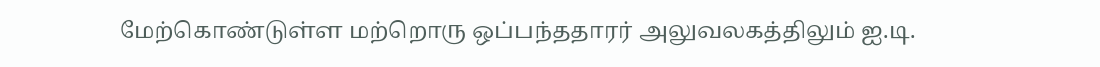மேற்கொண்டுள்ள மற்றொரு ஒப்பந்ததாரர் அலுவலகத்திலும் ஐ.டி.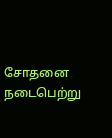சோதனை நடைபெற்று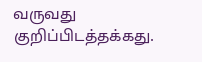வருவது குறிப்பிடத்தக்கது.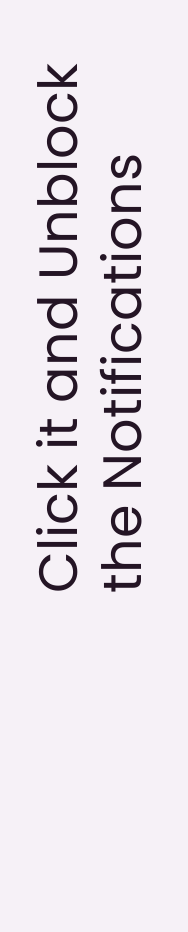Click it and Unblock the Notifications